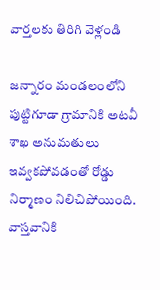వార్తలకు తిరిగి వెళ్లండి

జన్నారం మండలంలోని పుట్టిగూడా గ్రామానికి అటవీ శాఖ అనుమతులు ఇవ్వకపోవడంతో రోడ్డు నిర్మాణం నిలిచిపోయింది. వాస్తవానికి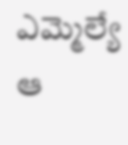ఎమ్మెల్యే ఆ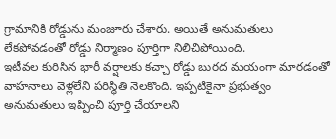గ్రామానికి రోడ్డును మంజూరు చేశారు. అయితే అనుమతులు లేకపోవడంతో రోడ్డు నిర్మాణం పూర్తిగా నిలిచిపోయింది.
ఇటీవల కురిసిన భారీ వర్షాలకు కచ్చా రోడ్డు బురద మయంగా మారడంతో వాహనాలు వెళ్లలేని పరిస్థితి నెలకొంది. ఇప్పటికైనా ప్రభుత్వం అనుమతులు ఇప్పించి పూర్తి చేయాలని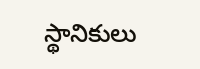స్థానికులు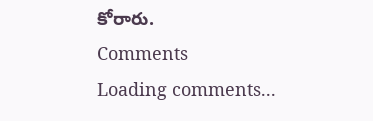కోరారు.
Comments
Loading comments...